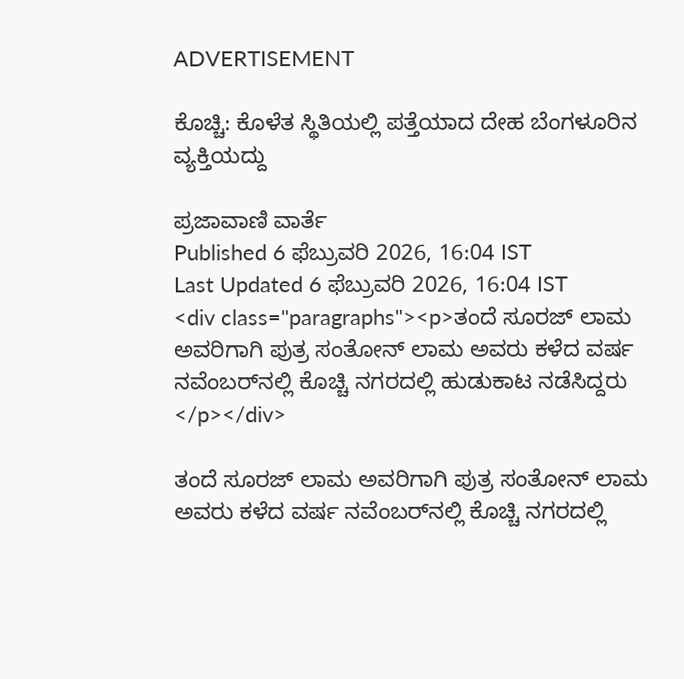ADVERTISEMENT

ಕೊಚ್ಚಿ: ಕೊಳೆತ ಸ್ಥಿತಿಯಲ್ಲಿ ಪತ್ತೆಯಾದ ದೇಹ ಬೆಂಗಳೂರಿನ ವ್ಯಕ್ತಿಯದ್ದು

ಪ್ರಜಾವಾಣಿ ವಾರ್ತೆ
Published 6 ಫೆಬ್ರುವರಿ 2026, 16:04 IST
Last Updated 6 ಫೆಬ್ರುವರಿ 2026, 16:04 IST
<div class="paragraphs"><p>ತಂದೆ ಸೂರಜ್‌ ಲಾಮ ಅವರಿಗಾಗಿ ಪುತ್ರ ಸಂತೋನ್‌ ಲಾಮ ಅವರು ಕಳೆದ ವರ್ಷ ನವೆಂಬರ್‌ನಲ್ಲಿ ಕೊಚ್ಚಿ ನಗರದಲ್ಲಿ ಹುಡುಕಾಟ ನಡೆಸಿದ್ದರು  </p></div>

ತಂದೆ ಸೂರಜ್‌ ಲಾಮ ಅವರಿಗಾಗಿ ಪುತ್ರ ಸಂತೋನ್‌ ಲಾಮ ಅವರು ಕಳೆದ ವರ್ಷ ನವೆಂಬರ್‌ನಲ್ಲಿ ಕೊಚ್ಚಿ ನಗರದಲ್ಲಿ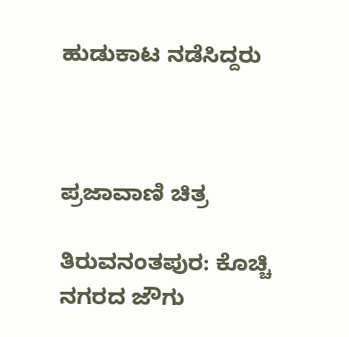ಹುಡುಕಾಟ ನಡೆಸಿದ್ದರು



ಪ್ರಜಾವಾಣಿ ಚಿತ್ರ

ತಿರುವನಂತಪುರ: ಕೊಚ್ಚಿ ನಗರದ ಜೌಗು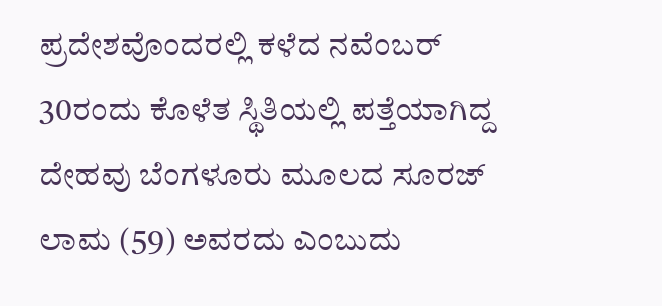ಪ್ರದೇಶವೊಂದರಲ್ಲಿ ಕಳೆದ ನವೆಂಬರ್‌ 30ರಂದು ಕೊಳೆತ ಸ್ಥಿತಿಯಲ್ಲಿ ಪತ್ತೆಯಾಗಿದ್ದ ದೇಹವು ಬೆಂಗಳೂರು ಮೂಲದ ಸೂರಜ್‌ ಲಾಮ (59) ಅವರದು ಎಂಬುದು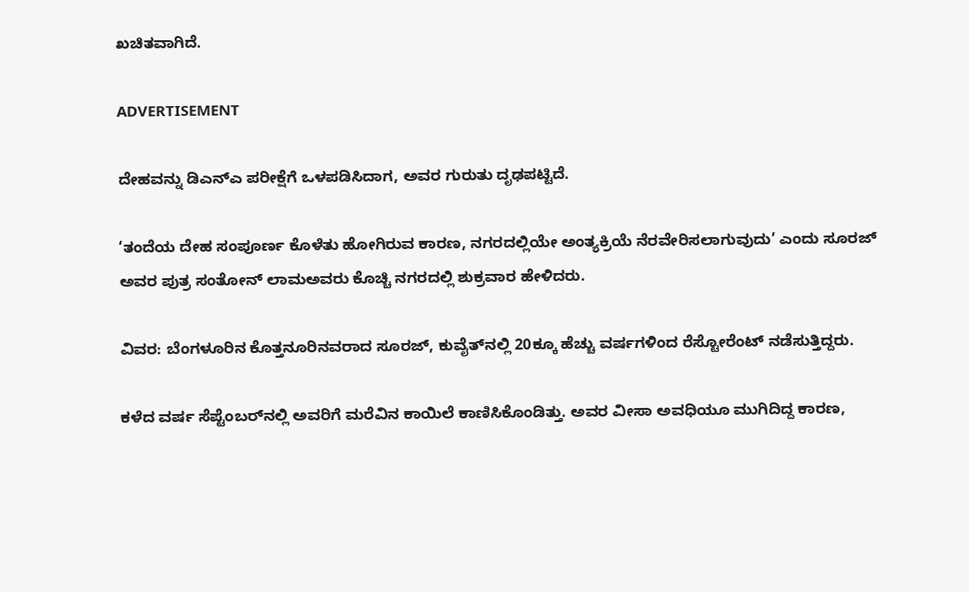ಖಚಿತವಾಗಿದೆ.

ADVERTISEMENT

ದೇಹವನ್ನು ಡಿಎನ್‌ಎ ಪರೀಕ್ಷೆಗೆ ಒಳಪಡಿಸಿದಾಗ, ಅವರ ಗುರುತು ದೃಢಪಟ್ಟಿದೆ.

‘ತಂದೆಯ ದೇಹ ಸಂಪೂರ್ಣ ಕೊಳೆತು ಹೋಗಿರುವ ಕಾರಣ, ನಗರದಲ್ಲಿಯೇ ಅಂತ್ಯಕ್ರಿಯೆ ನೆರವೇರಿಸಲಾಗುವುದು’ ಎಂದು ಸೂರಜ್‌ ಅವರ ಪುತ್ರ ಸಂತೋನ್‌ ಲಾಮಅವರು ಕೊಚ್ಚಿ ನಗರದಲ್ಲಿ ಶುಕ್ರವಾರ ಹೇಳಿದರು.

ವಿವರ: ಬೆಂಗಳೂರಿನ ಕೊತ್ತನೂರಿನವರಾದ ಸೂರಜ್, ಕುವೈತ್‌ನಲ್ಲಿ 20ಕ್ಕೂ ಹೆಚ್ಚು ವರ್ಷಗಳಿಂದ ರೆಸ್ಟೋರೆಂಟ್‌ ನಡೆಸುತ್ತಿದ್ದರು.

ಕಳೆದ ವರ್ಷ ಸೆಪ್ಟೆಂಬರ್‌ನಲ್ಲಿ ಅವರಿಗೆ ಮರೆವಿನ ಕಾಯಿಲೆ ಕಾಣಿಸಿಕೊಂಡಿತ್ತು. ಅವರ ವೀಸಾ ಅವಧಿಯೂ ಮುಗಿದಿದ್ದ ಕಾರಣ,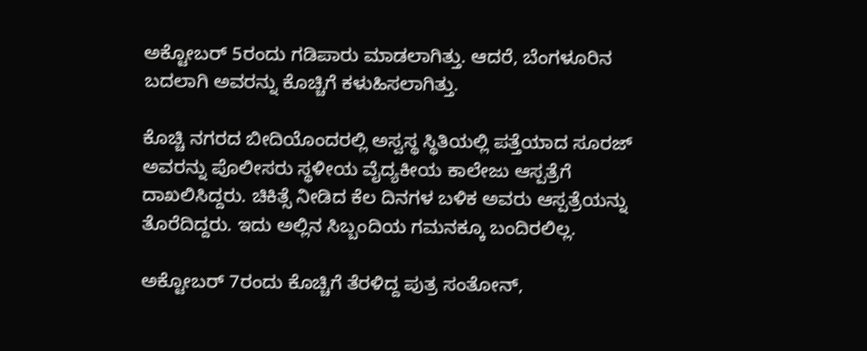ಅಕ್ಟೋಬರ್‌ 5ರಂದು ಗಡಿಪಾರು ಮಾಡಲಾಗಿತ್ತು. ಆದರೆ, ಬೆಂಗಳೂರಿನ ಬದಲಾಗಿ ಅವರನ್ನು ಕೊಚ್ಚಿಗೆ ಕಳುಹಿಸಲಾಗಿತ್ತು.

ಕೊಚ್ಚಿ ನಗರದ ಬೀದಿಯೊಂದರಲ್ಲಿ ಅಸ್ವಸ್ಥ ಸ್ಥಿತಿಯಲ್ಲಿ ಪತ್ತೆಯಾದ ಸೂರಜ್‌ ಅವರನ್ನು ಪೊಲೀಸರು ಸ್ಥಳೀಯ ವೈದ್ಯಕೀಯ ಕಾಲೇಜು ಆಸ್ಪತ್ರೆಗೆ ದಾಖಲಿಸಿದ್ದರು. ಚಿಕಿತ್ಸೆ ನೀಡಿದ ಕೆಲ ದಿನಗಳ ಬಳಿಕ ಅವರು ಆಸ್ಪತ್ರೆಯನ್ನು ತೊರೆದಿದ್ದರು. ಇದು ಅಲ್ಲಿನ ಸಿಬ್ಬಂದಿಯ ಗಮನಕ್ಕೂ ಬಂದಿರಲಿಲ್ಲ.

ಅಕ್ಟೋಬರ್‌ 7ರಂದು ಕೊಚ್ಚಿಗೆ ತೆರಳಿದ್ದ ಪುತ್ರ ಸಂತೋನ್‌,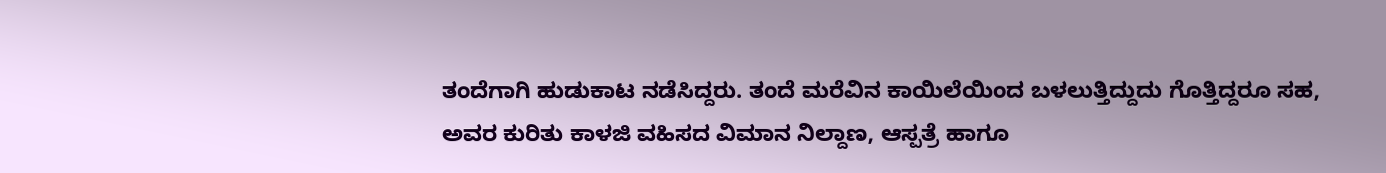ತಂದೆಗಾಗಿ ಹುಡುಕಾಟ ನಡೆಸಿದ್ದರು. ತಂದೆ ಮರೆವಿನ ಕಾಯಿಲೆಯಿಂದ ಬಳಲುತ್ತಿದ್ದುದು ಗೊತ್ತಿದ್ದರೂ ಸಹ, ಅವರ ಕುರಿತು ಕಾಳಜಿ ವಹಿಸದ ವಿಮಾನ ನಿಲ್ದಾಣ, ಆಸ್ಪತ್ರೆ ಹಾಗೂ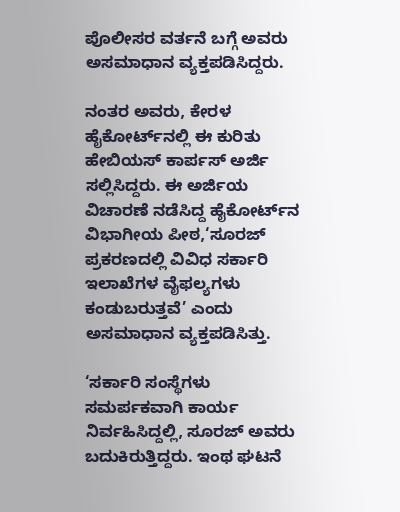ಪೊಲೀಸರ ವರ್ತನೆ ಬಗ್ಗೆ ಅವರು ಅಸಮಾಧಾನ ವ್ಯಕ್ತಪಡಿಸಿದ್ದರು.

ನಂತರ ಅವರು, ಕೇರಳ ಹೈಕೋರ್ಟ್‌ನಲ್ಲಿ ಈ ಕುರಿತು ಹೇಬಿಯಸ್‌ ಕಾರ್ಪಸ್‌ ಅರ್ಜಿ ಸಲ್ಲಿಸಿದ್ದರು. ಈ ಅರ್ಜಿಯ ವಿಚಾರಣೆ ನಡೆಸಿದ್ದ ಹೈಕೋರ್ಟ್‌ನ ವಿಭಾಗೀಯ ಪೀಠ,‘ಸೂರಜ್‌ ಪ್ರಕರಣದಲ್ಲಿ ವಿವಿಧ ಸರ್ಕಾರಿ ಇಲಾಖೆಗಳ ವೈಫಲ್ಯಗಳು ಕಂಡುಬರುತ್ತವೆ’ ಎಂದು ಅಸಮಾಧಾನ ವ್ಯಕ್ತಪಡಿಸಿತ್ತು.

‘ಸರ್ಕಾರಿ ಸಂಸ್ಥೆಗಳು ಸಮರ್ಪಕವಾಗಿ ಕಾರ್ಯ ನಿರ್ವಹಿಸಿದ್ದಲ್ಲಿ, ಸೂರಜ್‌ ಅವರು ಬದುಕಿರುತ್ತಿದ್ದರು. ಇಂಥ ಘಟನೆ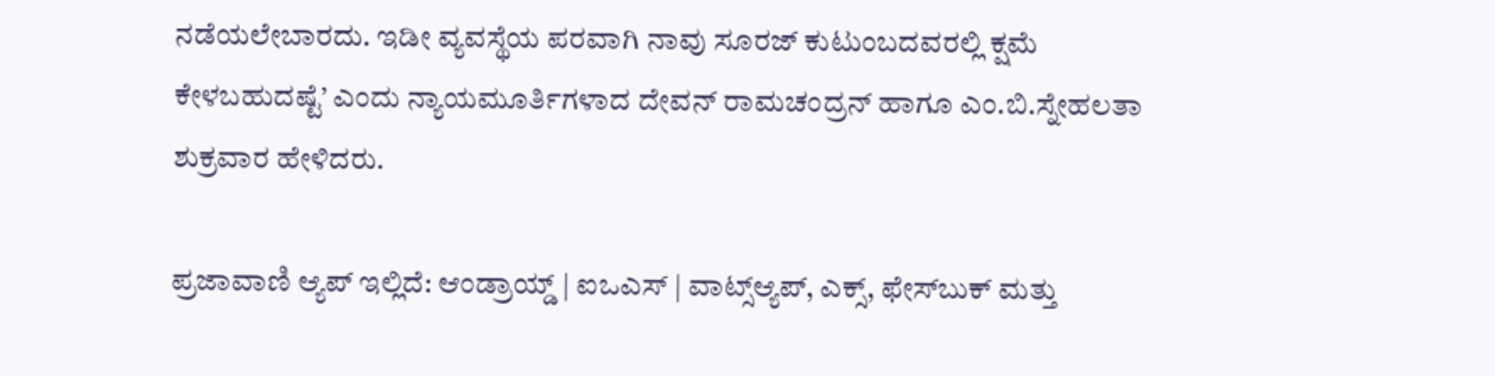ನಡೆಯಲೇಬಾರದು. ಇಡೀ ವ್ಯವಸ್ಥೆಯ ಪರವಾಗಿ ನಾವು ಸೂರಜ್‌ ಕುಟುಂಬದವರಲ್ಲಿ ಕ್ಷಮೆ ಕೇಳಬಹುದಷ್ಟೆ’ ಎಂದು ನ್ಯಾಯಮೂರ್ತಿಗಳಾದ ದೇವನ್‌ ರಾಮಚಂದ್ರನ್‌ ಹಾಗೂ ಎಂ.ಬಿ.ಸ್ನೇಹಲತಾ ಶುಕ್ರವಾರ ಹೇಳಿದರು.

ಪ್ರಜಾವಾಣಿ ಆ್ಯಪ್ ಇಲ್ಲಿದೆ: ಆಂಡ್ರಾಯ್ಡ್ | ಐಒಎಸ್ | ವಾಟ್ಸ್ಆ್ಯಪ್, ಎಕ್ಸ್, ಫೇಸ್‌ಬುಕ್ ಮತ್ತು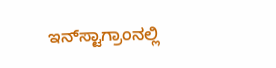ಇನ್‌ಸ್ಟಾಗ್ರಾಂನಲ್ಲಿ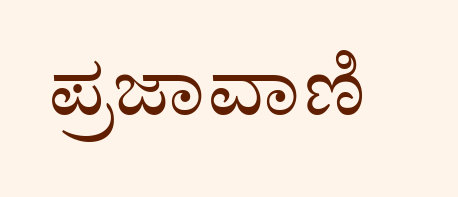ಪ್ರಜಾವಾಣಿ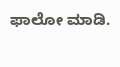ಫಾಲೋ ಮಾಡಿ.